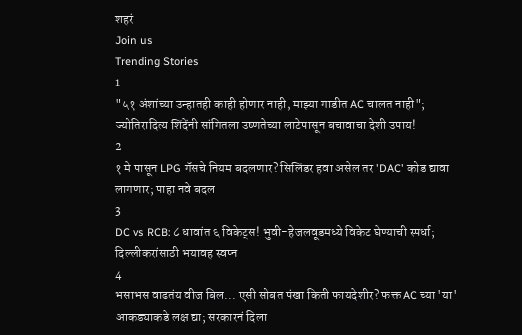शहरं
Join us
Trending Stories
1
"५१ अंशांच्या उन्हातही काही होणार नाही, माझ्या गाडीत AC चालत नाही"; ज्योतिरादित्य शिंदेंनी सांगितला उष्णतेच्या लाटेपासून बचावाचा देशी उपाय!
2
१ मे पासून LPG गॅसचे नियम बदलणार? सिलिंडर हवा असेल तर 'DAC' कोड द्यावा लागणार; पाहा नवे बदल
3
DC vs RCB: ८ धावांत ६ विकेट्स! भुवी-हेजलवूडमध्ये विकेट घेण्याची स्पर्धा; दिल्लीकरांसाठी भयावह स्वप्न
4
भसाभस वाढतंय वीज बिल... एसी सोबत पंखा किती फायदेशीर? फक्त AC च्या 'या' आकड्याकडे लक्ष द्या; सरकारनं दिला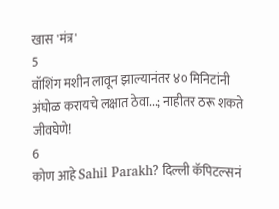खास 'मंत्र'
5
वॉशिंग मशीन लावून झाल्यानंतर ४० मिनिटांनी अंघोळ करायचे लक्षात ठेवा...; नाहीतर ठरू शकते जीवघेणे!
6
कोण आहे Sahil Parakh? दिल्ली कॅपिटल्सनं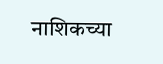नाशिकच्या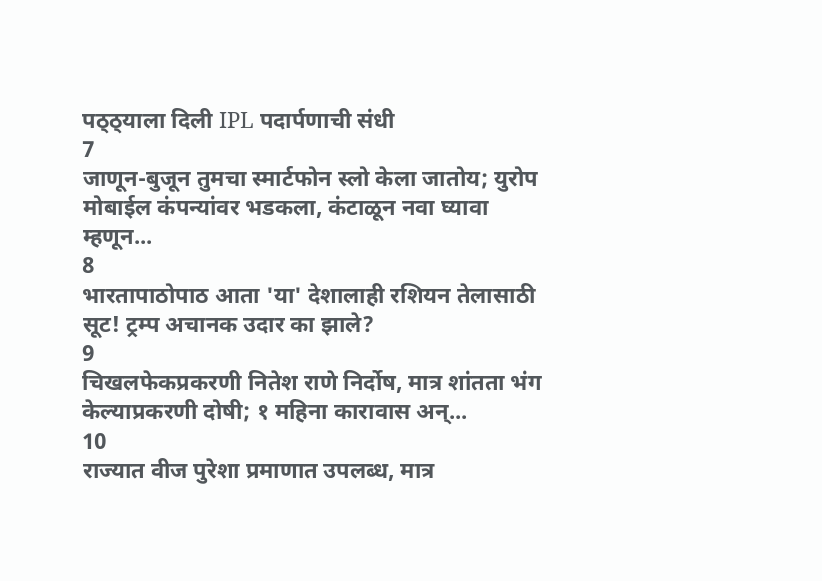पठ्ठ्याला दिली IPL पदार्पणाची संधी
7
जाणून-बुजून तुमचा स्मार्टफोन स्लो केला जातोय; युरोप मोबाईल कंपन्यांवर भडकला, कंटाळून नवा घ्यावा म्हणून...
8
भारतापाठोपाठ आता 'या' देशालाही रशियन तेलासाठी सूट! ट्रम्प अचानक उदार का झाले?
9
चिखलफेकप्रकरणी नितेश राणे निर्दोष, मात्र शांतता भंग केल्याप्रकरणी दोषी; १ महिना कारावास अन्...
10
राज्यात वीज पुरेशा प्रमाणात उपलब्ध, मात्र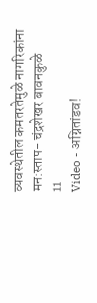व्यवस्थेतील कमतरतेमुळे नागरिकांना मन:स्ताप- चंद्रशेखर बावनकुळे
11
Video - अग्नितांडव!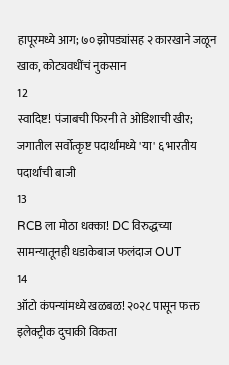हापूरमध्ये आग; ७० झोपड्यांसह २ कारखाने जळून खाक, कोट्यवधींचं नुकसान
12
स्वादिष्ट! पंजाबची फिरनी ते ओडिशाची खीर; जगातील सर्वोत्कृष्ट पदार्थांमध्ये 'या' ६ भारतीय पदार्थांची बाजी
13
RCB ला मोठा धक्का! DC विरुद्धच्या सामन्यातूनही धडाकेबाज फलंदाज OUT
14
ऑटो कंपन्यांमध्ये खळबळ! २०२८ पासून फक्त इलेक्ट्रीक दुचाकी विकता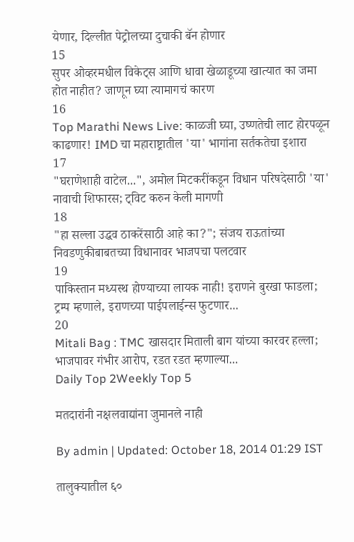येणार, दिल्लीत पेट्रोलच्या दुचाकी बॅन होणार
15
सुपर ओव्हरमधील विकेट्स आणि धावा खेळाडूच्या खात्यात का जमा होत नाहीत? जाणून घ्या त्यामागचं कारण
16
Top Marathi News Live: काळजी घ्या, उष्णतेची लाट होरपळून काढणार! IMD चा महाराष्ट्रातील 'या' भागांना सर्तकतेचा इशारा
17
"घराणेशाही वाटेल...", अमोल मिटकरींकडून विधान परिषदेसाठी 'या' नावाची शिफारस; ट्विट करुन केली मागणी
18
"हा सल्ला उद्धव ठाकरेंसाठी आहे का?"; संजय राऊतांच्या निवडणुकीबाबतच्या विधानावर भाजपचा पलटवार
19
पाकिस्तान मध्यस्थ होण्याच्या लायक नाही! इराणने बुरखा फाडला; ट्रम्प म्हणाले, इराणच्या पाईपलाईन्स फुटणार...
20
Mitali Bag : TMC खासदार मिताली बाग यांच्या कारवर हल्ला; भाजपावर गंभीर आरोप, रडत रडत म्हणाल्या...
Daily Top 2Weekly Top 5

मतदारांनी नक्षलवाद्यांना जुमानले नाही

By admin | Updated: October 18, 2014 01:29 IST

तालुक्यातील ६०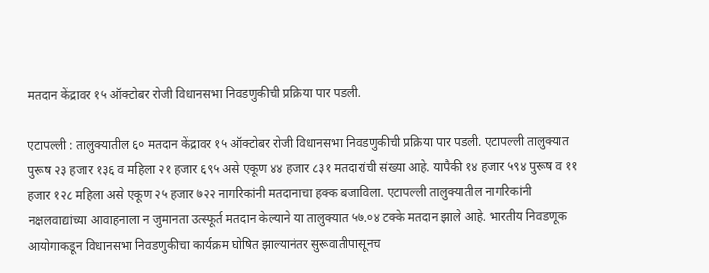मतदान केंद्रावर १५ ऑक्टोबर रोजी विधानसभा निवडणुकीची प्रक्रिया पार पडली.

एटापल्ली : तालुक्यातील ६० मतदान केंद्रावर १५ ऑक्टोबर रोजी विधानसभा निवडणुकीची प्रक्रिया पार पडली. एटापल्ली तालुक्यात पुरूष २३ हजार १३६ व महिला २१ हजार ६९५ असे एकूण ४४ हजार ८३१ मतदारांची संख्या आहे. यापैकी १४ हजार ५९४ पुरूष व ११ हजार १२८ महिला असे एकूण २५ हजार ७२२ नागरिकांनी मतदानाचा हक्क बजाविला. एटापल्ली तालुक्यातील नागरिकांनी नक्षलवाद्यांच्या आवाहनाला न जुमानता उत्स्फूर्त मतदान केल्याने या तालुक्यात ५७.०४ टक्के मतदान झाले आहे. भारतीय निवडणूक आयोगाकडून विधानसभा निवडणुकीचा कार्यक्रम घोषित झाल्यानंतर सुरूवातीपासूनच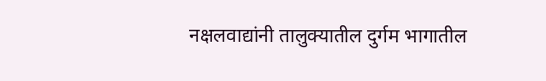नक्षलवाद्यांनी तालुक्यातील दुर्गम भागातील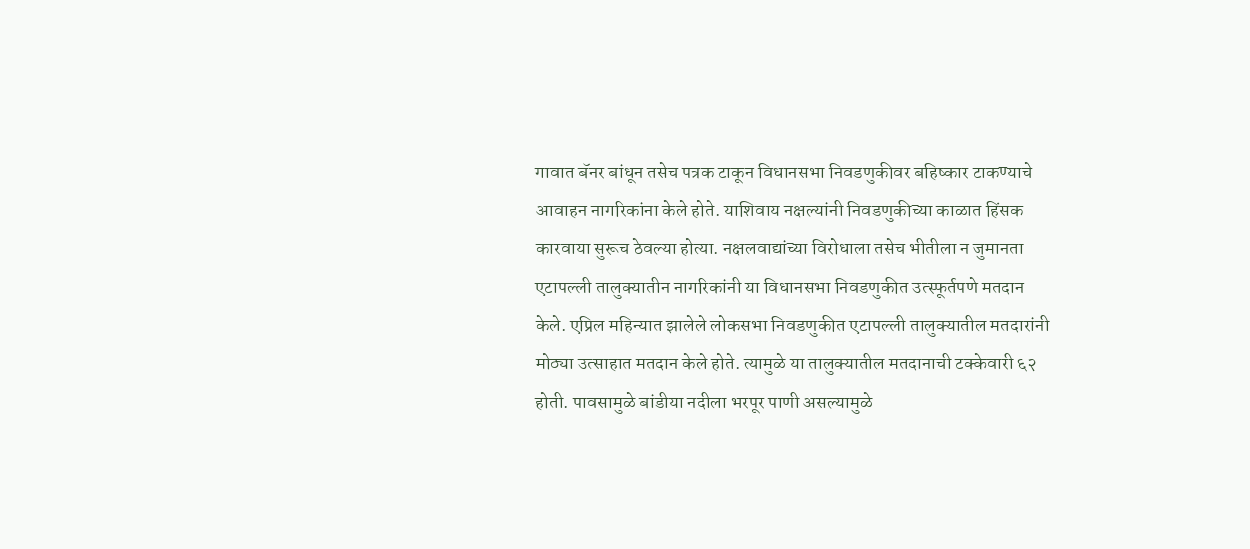गावात बॅनर बांधून तसेच पत्रक टाकून विधानसभा निवडणुकीवर बहिष्कार टाकण्याचे आवाहन नागरिकांना केले होते. याशिवाय नक्षल्यांनी निवडणुकीच्या काळात हिंसक कारवाया सुरूच ठेवल्या होत्या. नक्षलवाद्यांच्या विरोधाला तसेच भीतीला न जुमानता एटापल्ली तालुक्यातीन नागरिकांनी या विधानसभा निवडणुकीत उत्स्फूर्तपणे मतदान केले. एप्रिल महिन्यात झालेले लोकसभा निवडणुकीत एटापल्ली तालुक्यातील मतदारांनी मोठ्या उत्साहात मतदान केले होते. त्यामुळे या तालुक्यातील मतदानाची टक्केवारी ६२ होती. पावसामुळे बांडीया नदीला भरपूर पाणी असल्यामुळे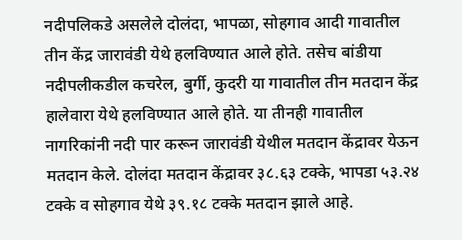नदीपलिकडे असलेले दोलंदा, भापळा, सोहगाव आदी गावातील तीन केंद्र जारावंडी येथे हलविण्यात आले होते. तसेच बांडीया नदीपलीकडील कचरेल, बुर्गी, कुदरी या गावातील तीन मतदान केंद्र हालेवारा येथे हलविण्यात आले होते. या तीनही गावातील नागरिकांनी नदी पार करून जारावंडी येथील मतदान केंद्रावर येऊन मतदान केले. दोलंदा मतदान केंद्रावर ३८.६३ टक्के, भापडा ५३.२४ टक्के व सोहगाव येथे ३९.१८ टक्के मतदान झाले आहे.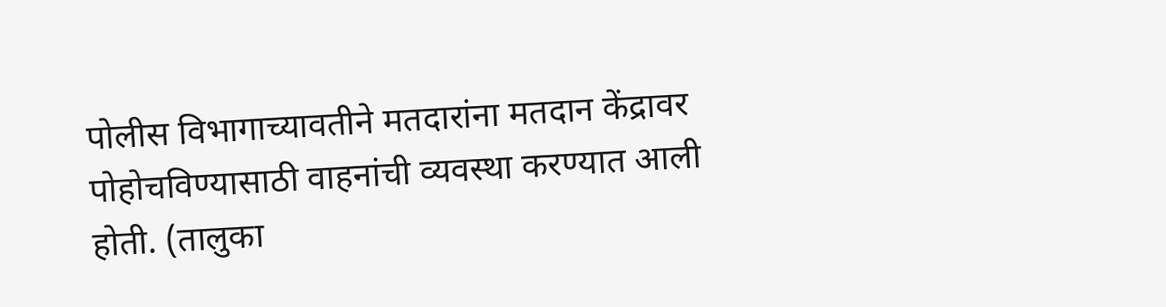पोलीस विभागाच्यावतीने मतदारांना मतदान केंद्रावर पोहोचविण्यासाठी वाहनांची व्यवस्था करण्यात आली होती. (तालुका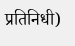प्रतिनिधी)